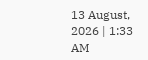13 August, 2026 | 1:33 AM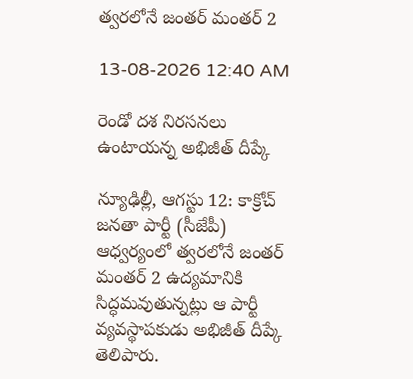త్వరలోనే జంతర్ మంతర్ 2

13-08-2026 12:40 AM

రెండో దశ నిరసనలు ఉంటాయన్న అభిజీత్ దీప్కే

న్యూఢిల్లీ, ఆగస్టు 12: కాక్రోచ్ జనతా పార్టీ (సీజేపీ) ఆధ్వర్యంలో త్వరలోనే జంతర్ మంతర్ 2 ఉద్యమానికి సిద్ధమవుతున్నట్లు ఆ పార్టీ వ్యవస్థాపకుడు అభిజీత్ దీప్కే తెలిపారు.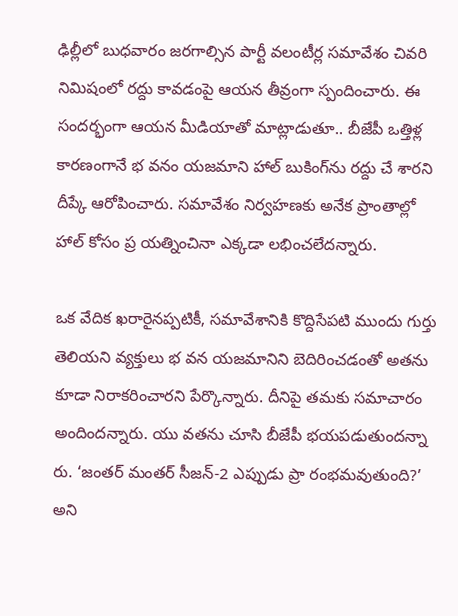ఢిల్లీలో బుధవారం జరగాల్సిన పార్టీ వలంటీర్ల సమావేశం చివరి నిమిషంలో రద్దు కావడంపై ఆయన తీవ్రంగా స్పందించారు. ఈ సందర్భంగా ఆయన మీడియాతో మాట్లాడుతూ.. బీజేపీ ఒత్తిళ్ల కారణంగానే భ వనం యజమాని హాల్ బుకింగ్‌ను రద్దు చే శారని దీప్కే ఆరోపించారు. సమావేశం నిర్వహణకు అనేక ప్రాంతాల్లో హాల్ కోసం ప్ర యత్నించినా ఎక్కడా లభించలేదన్నారు.

ఒక వేదిక ఖరారైనప్పటికీ, సమావేశానికి కొద్దిసేపటి ముందు గుర్తు తెలియని వ్యక్తులు భ వన యజమానిని బెదిరించడంతో అతను కూడా నిరాకరించారని పేర్కొన్నారు. దీనిపై తమకు సమాచారం అందిందన్నారు. యు వతను చూసి బీజేపీ భయపడుతుందన్నా రు. ‘జంతర్ మంతర్ సీజన్-2 ఎప్పుడు ప్రా రంభమవుతుంది?’ అని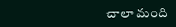చాలా మంది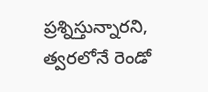ప్రశ్నిస్తున్నారని, త్వరలోనే రెండో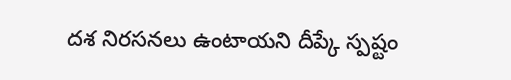దశ నిరసనలు ఉంటాయని దీప్కే స్పష్టం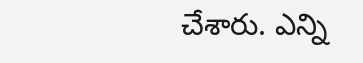చేశారు. ఎన్ని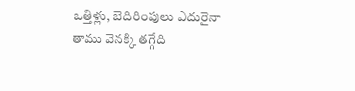ఒత్తిళ్లు, బెదిరింపులు ఎదురైనా తాము వెనక్కి తగ్గేది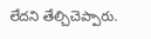లేదని తేల్చిచెప్పారు.